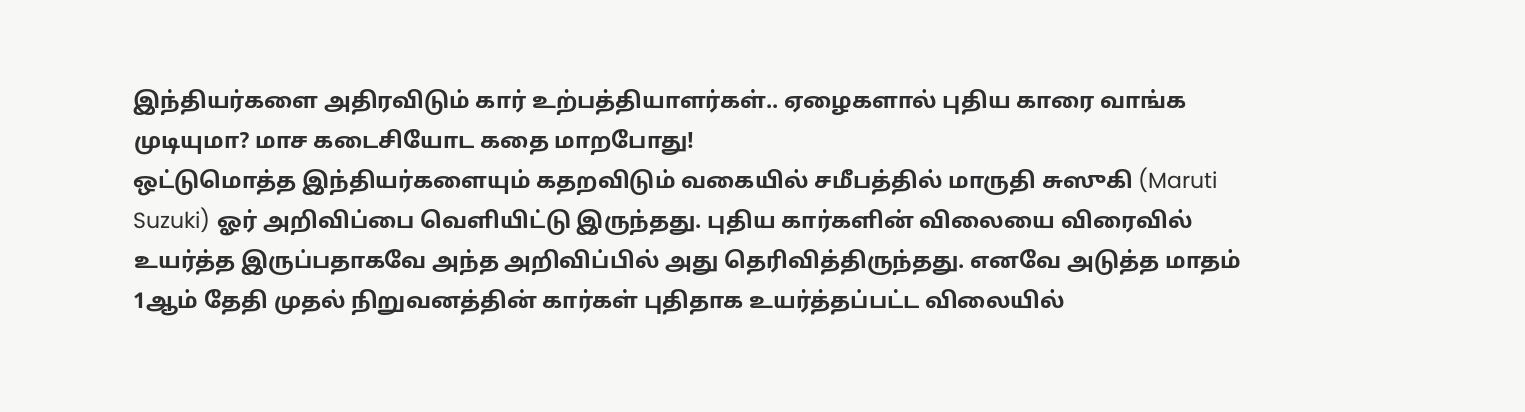இந்தியர்களை அதிரவிடும் கார் உற்பத்தியாளர்கள்.. ஏழைகளால் புதிய காரை வாங்க முடியுமா? மாச கடைசியோட கதை மாறபோது!
ஒட்டுமொத்த இந்தியர்களையும் கதறவிடும் வகையில் சமீபத்தில் மாருதி சுஸுகி (Maruti Suzuki) ஓர் அறிவிப்பை வெளியிட்டு இருந்தது. புதிய கார்களின் விலையை விரைவில் உயர்த்த இருப்பதாகவே அந்த அறிவிப்பில் அது தெரிவித்திருந்தது. எனவே அடுத்த மாதம் 1ஆம் தேதி முதல் நிறுவனத்தின் கார்கள் புதிதாக உயர்த்தப்பட்ட விலையில்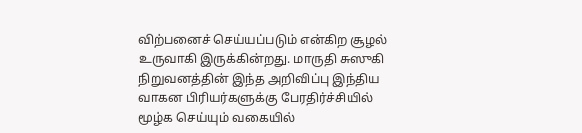விற்பனைச் செய்யப்படும் என்கிற சூழல் உருவாகி இருக்கின்றது. மாருதி சுஸுகி நிறுவனத்தின் இந்த அறிவிப்பு இந்திய வாகன பிரியர்களுக்கு பேரதிர்ச்சியில் மூழ்க செய்யும் வகையில்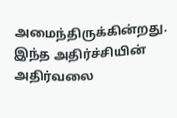அமைந்திருக்கின்றது.
இந்த அதிர்ச்சியின் அதிர்வலை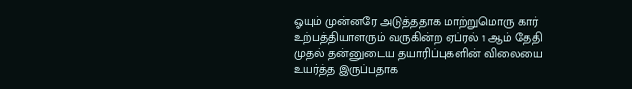ஓயும் முன்னரே அடுத்ததாக மாற்றுமொரு கார் உற்பத்தியாளரும் வருகின்ற ஏப்ரல் 1 ஆம் தேதி முதல் தன்னுடைய தயாரிப்புகளின் விலையை உயர்த்த இருப்பதாக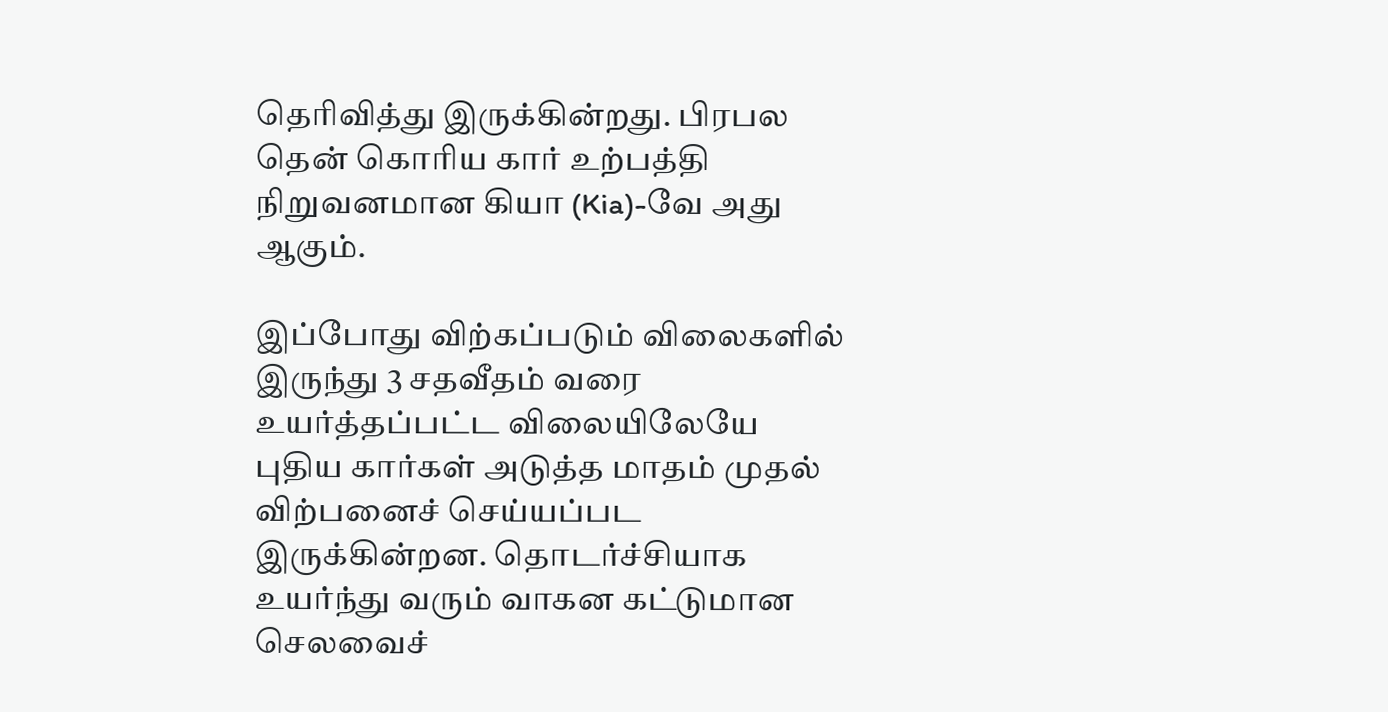தெரிவித்து இருக்கின்றது. பிரபல தென் கொரிய கார் உற்பத்தி நிறுவனமான கியா (Kia)-வே அது ஆகும்.

இப்போது விற்கப்படும் விலைகளில் இருந்து 3 சதவீதம் வரை உயர்த்தப்பட்ட விலையிலேயே புதிய கார்கள் அடுத்த மாதம் முதல் விற்பனைச் செய்யப்பட இருக்கின்றன. தொடர்ச்சியாக உயர்ந்து வரும் வாகன கட்டுமான செலவைச்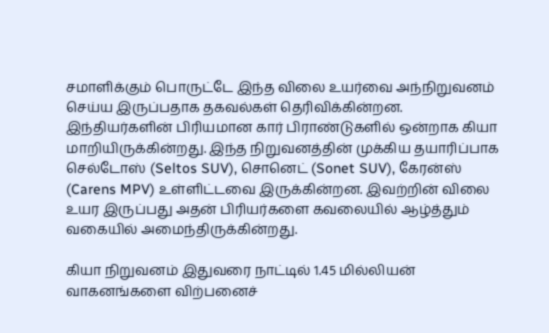சமாளிக்கும் பொருட்டே இந்த விலை உயர்வை அந்நிறுவனம் செய்ய இருப்பதாக தகவல்கள் தெரிவிக்கின்றன.
இந்தியர்களின் பிரியமான கார் பிராண்டுகளில் ஒன்றாக கியா மாறியிருக்கின்றது. இந்த நிறுவனத்தின் முக்கிய தயாரிப்பாக செல்டோஸ் (Seltos SUV), சொனெட் (Sonet SUV), கேரன்ஸ் (Carens MPV) உள்ளிட்டவை இருக்கின்றன. இவற்றின் விலை உயர இருப்பது அதன் பிரியர்களை கவலையில் ஆழ்த்தும் வகையில் அமைந்திருக்கின்றது.

கியா நிறுவனம் இதுவரை நாட்டில் 1.45 மில்லியன் வாகனங்களை விற்பனைச்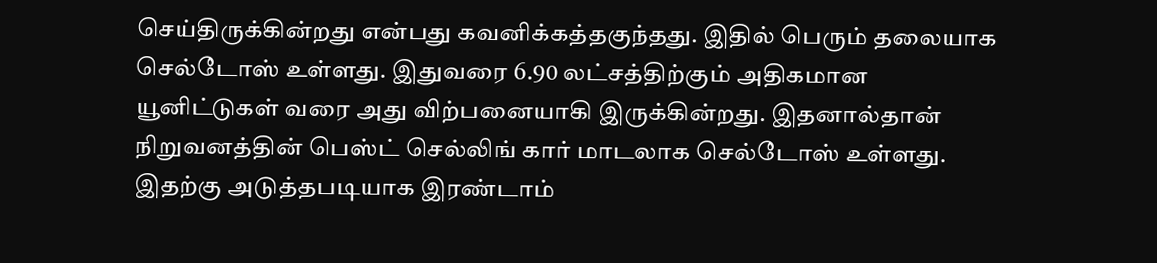செய்திருக்கின்றது என்பது கவனிக்கத்தகுந்தது. இதில் பெரும் தலையாக செல்டோஸ் உள்ளது. இதுவரை 6.90 லட்சத்திற்கும் அதிகமான யூனிட்டுகள் வரை அது விற்பனையாகி இருக்கின்றது. இதனால்தான் நிறுவனத்தின் பெஸ்ட் செல்லிங் கார் மாடலாக செல்டோஸ் உள்ளது.
இதற்கு அடுத்தபடியாக இரண்டாம்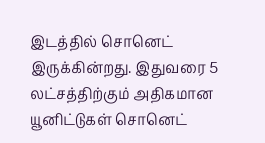இடத்தில் சொனெட் இருக்கின்றது. இதுவரை 5 லட்சத்திற்கும் அதிகமான யூனிட்டுகள் சொனெட்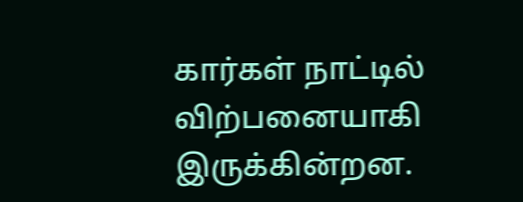கார்கள் நாட்டில் விற்பனையாகி இருக்கின்றன.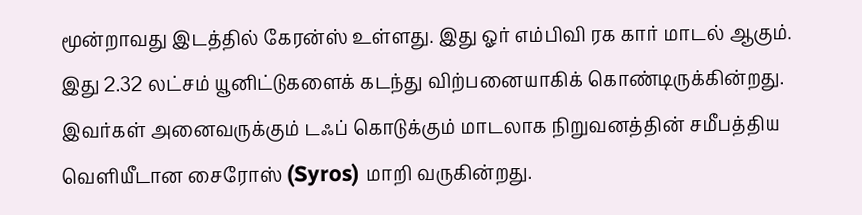மூன்றாவது இடத்தில் கேரன்ஸ் உள்ளது. இது ஓர் எம்பிவி ரக கார் மாடல் ஆகும். இது 2.32 லட்சம் யூனிட்டுகளைக் கடந்து விற்பனையாகிக் கொண்டிருக்கின்றது.
இவர்கள் அனைவருக்கும் டஃப் கொடுக்கும் மாடலாக நிறுவனத்தின் சமீபத்திய வெளியீடான சைரோஸ் (Syros) மாறி வருகின்றது.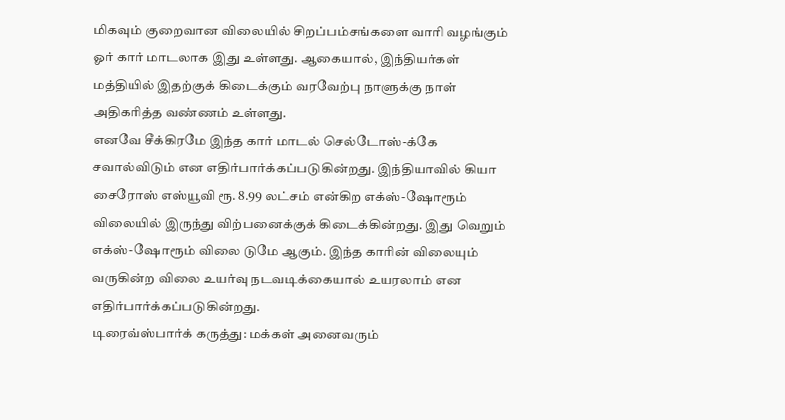மிகவும் குறைவான விலையில் சிறப்பம்சங்களை வாரி வழங்கும் ஓர் கார் மாடலாக இது உள்ளது. ஆகையால், இந்தியர்கள் மத்தியில் இதற்குக் கிடைக்கும் வரவேற்பு நாளுக்கு நாள் அதிகரித்த வண்ணம் உள்ளது.
எனவே சீக்கிரமே இந்த கார் மாடல் செல்டோஸ்-க்கே சவால்விடும் என எதிர்பார்க்கப்படுகின்றது. இந்தியாவில் கியா சைரோஸ் எஸ்யூவி ரூ. 8.99 லட்சம் என்கிற எக்ஸ்-ஷோரூம் விலையில் இருந்து விற்பனைக்குக் கிடைக்கின்றது. இது வெறும் எக்ஸ்-ஷோரூம் விலை டுமே ஆகும். இந்த காரின் விலையும் வருகின்ற விலை உயர்வு நடவடிக்கையால் உயரலாம் என எதிர்பார்க்கப்படுகின்றது.
டிரைவ்ஸ்பார்க் கருத்து: மக்கள் அனைவரும்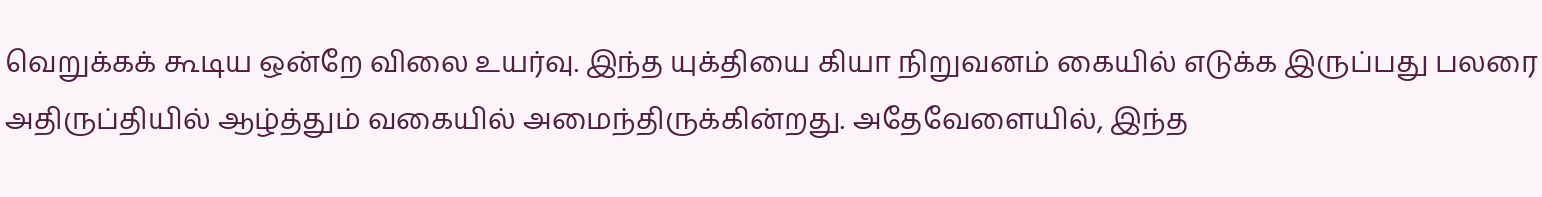வெறுக்கக் கூடிய ஒன்றே விலை உயர்வு. இந்த யுக்தியை கியா நிறுவனம் கையில் எடுக்க இருப்பது பலரை அதிருப்தியில் ஆழ்த்தும் வகையில் அமைந்திருக்கின்றது. அதேவேளையில், இந்த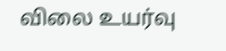விலை உயர்வு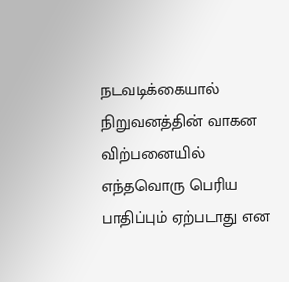நடவடிக்கையால் நிறுவனத்தின் வாகன விற்பனையில் எந்தவொரு பெரிய பாதிப்பும் ஏற்படாது என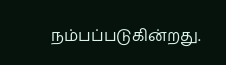நம்பப்படுகின்றது.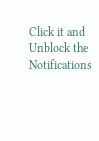Click it and Unblock the Notifications